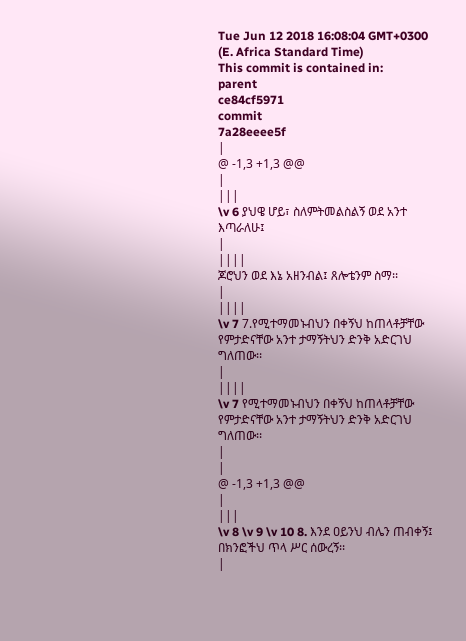Tue Jun 12 2018 16:08:04 GMT+0300 (E. Africa Standard Time)
This commit is contained in:
parent
ce84cf5971
commit
7a28eeee5f
|
@ -1,3 +1,3 @@
|
|||
\v 6 ያህዌ ሆይ፣ ስለምትመልስልኝ ወደ አንተ እጣራለሁ፤
|
||||
ጆሮህን ወደ እኔ አዘንብል፤ ጸሎቴንም ስማ፡፡
|
||||
\v 7 7.የሚተማመኑብህን በቀኝህ ከጠላቶቻቸው የምታድናቸው አንተ ታማኝትህን ድንቅ አድርገህ ግለጠው፡፡
|
||||
\v 7 የሚተማመኑብህን በቀኝህ ከጠላቶቻቸው የምታድናቸው አንተ ታማኝትህን ድንቅ አድርገህ ግለጠው፡፡
|
|
@ -1,3 +1,3 @@
|
|||
\v 8 \v 9 \v 10 8. እንደ ዐይንህ ብሌን ጠብቀኝ፤ በክንፎችህ ጥላ ሥር ሰውረኝ፡፡
|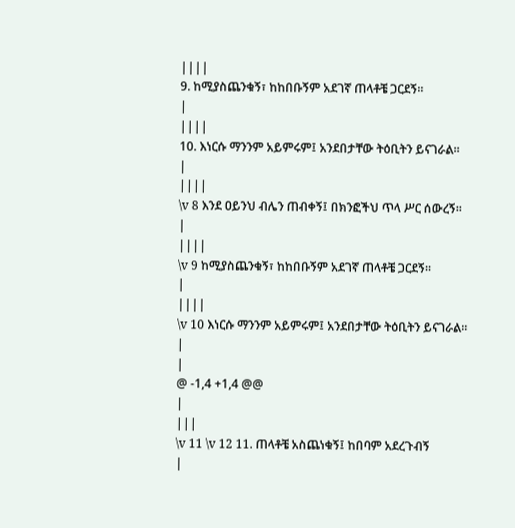||||
9. ከሚያስጨንቁኝ፣ ከከበቡኝም አደገኛ ጠላቶቼ ጋርደኝ፡፡
|
||||
10. እነርሱ ማንንም አይምሩም፤ አንደበታቸው ትዕቢትን ይናገራል፡፡
|
||||
\v 8 እንደ ዐይንህ ብሌን ጠብቀኝ፤ በክንፎችህ ጥላ ሥር ሰውረኝ፡፡
|
||||
\v 9 ከሚያስጨንቁኝ፣ ከከበቡኝም አደገኛ ጠላቶቼ ጋርደኝ፡፡
|
||||
\v 10 እነርሱ ማንንም አይምሩም፤ አንደበታቸው ትዕቢትን ይናገራል፡፡
|
|
@ -1,4 +1,4 @@
|
|||
\v 11 \v 12 11. ጠላቶቼ አስጨነቁኝ፤ ከበባም አደረጉብኝ
|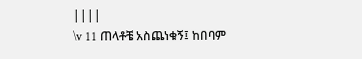||||
\v 11 ጠላቶቼ አስጨነቁኝ፤ ከበባም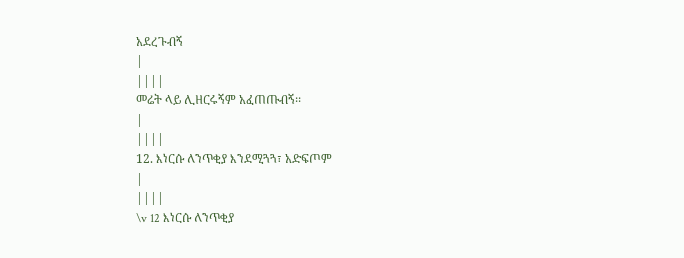አደረጉብኝ
|
||||
መሬት ላይ ሊዘርሩኝም አፈጠጡብኝ፡፡
|
||||
12. እነርሱ ለንጥቂያ እንደሚጓጓ፣ አድፍጦም
|
||||
\v 12 እነርሱ ለንጥቂያ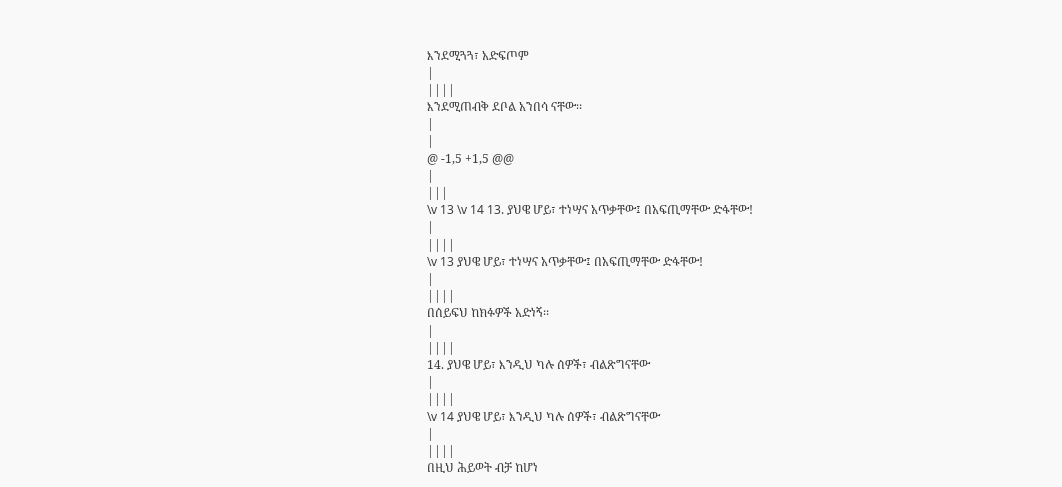እንደሚጓጓ፣ አድፍጦም
|
||||
እንደሚጠብቅ ደቦል አንበሳ ናቸው፡፡
|
|
@ -1,5 +1,5 @@
|
|||
\v 13 \v 14 13. ያህዌ ሆይ፣ ተነሣና አጥቃቸው፤ በአፍጢማቸው ድፋቸው!
|
||||
\v 13 ያህዌ ሆይ፣ ተነሣና አጥቃቸው፤ በአፍጢማቸው ድፋቸው!
|
||||
በሰይፍህ ከክፉዎች አድነኝ፡፡
|
||||
14. ያህዌ ሆይ፣ እንዲህ ካሉ ሰዎች፣ ብልጽግናቸው
|
||||
\v 14 ያህዌ ሆይ፣ እንዲህ ካሉ ሰዎች፣ ብልጽግናቸው
|
||||
በዚህ ሕይወት ብቻ ከሆነ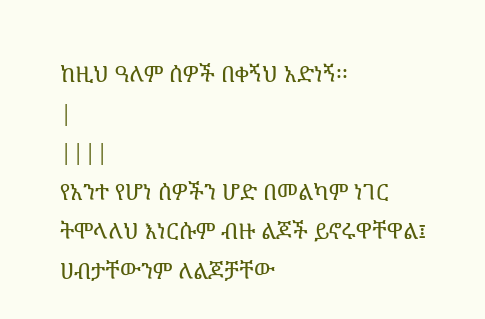ከዚህ ዓለም ሰዎች በቀኝህ አድነኝ፡፡
|
||||
የአንተ የሆነ ሰዎችን ሆድ በመልካም ነገር ትሞላለህ እነርሱም ብዙ ልጆች ይኖሩዋቸዋል፤ ሀብታቸውንም ለልጆቻቸው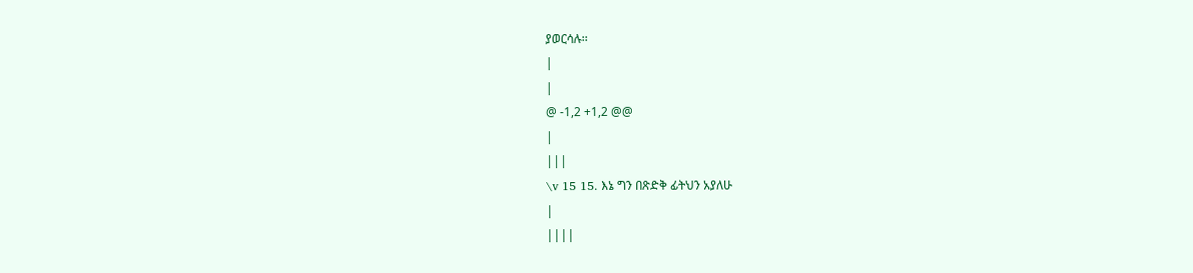ያወርሳሉ፡፡
|
|
@ -1,2 +1,2 @@
|
|||
\v 15 15. እኔ ግን በጽድቅ ፊትህን አያለሁ
|
||||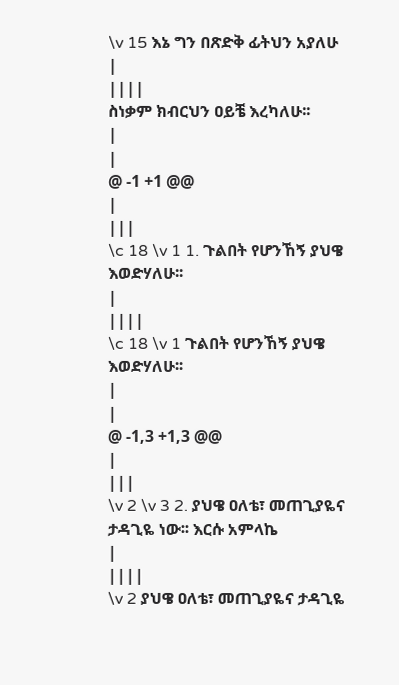\v 15 እኔ ግን በጽድቅ ፊትህን አያለሁ
|
||||
ስነቃም ክብርህን ዐይቼ እረካለሁ፡፡
|
|
@ -1 +1 @@
|
|||
\c 18 \v 1 1. ጉልበት የሆንኸኝ ያህዌ እወድሃለሁ፡፡
|
||||
\c 18 \v 1 ጉልበት የሆንኸኝ ያህዌ እወድሃለሁ፡፡
|
|
@ -1,3 +1,3 @@
|
|||
\v 2 \v 3 2. ያህዌ ዐለቴ፣ መጠጊያዬና ታዳጊዬ ነው፡፡ እርሱ አምላኬ
|
||||
\v 2 ያህዌ ዐለቴ፣ መጠጊያዬና ታዳጊዬ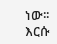ነው፡፡ እርሱ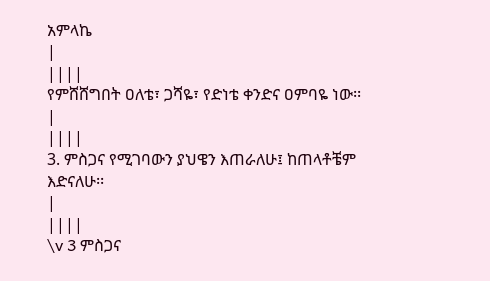አምላኬ
|
||||
የምሸሸግበት ዐለቴ፣ ጋሻዬ፣ የድነቴ ቀንድና ዐምባዬ ነው፡፡
|
||||
3. ምስጋና የሚገባውን ያህዌን እጠራለሁ፤ ከጠላቶቼም እድናለሁ፡፡
|
||||
\v 3 ምስጋና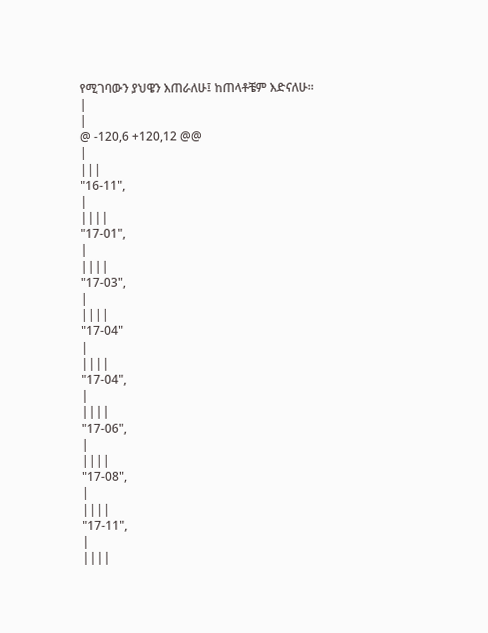የሚገባውን ያህዌን እጠራለሁ፤ ከጠላቶቼም እድናለሁ፡፡
|
|
@ -120,6 +120,12 @@
|
|||
"16-11",
|
||||
"17-01",
|
||||
"17-03",
|
||||
"17-04"
|
||||
"17-04",
|
||||
"17-06",
|
||||
"17-08",
|
||||
"17-11",
|
||||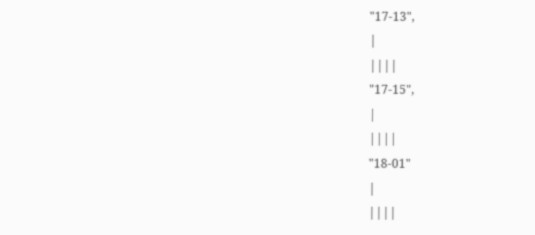"17-13",
|
||||
"17-15",
|
||||
"18-01"
|
||||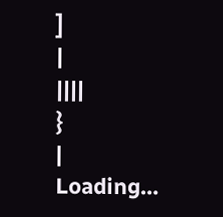]
|
||||
}
|
Loading…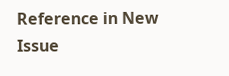Reference in New Issue